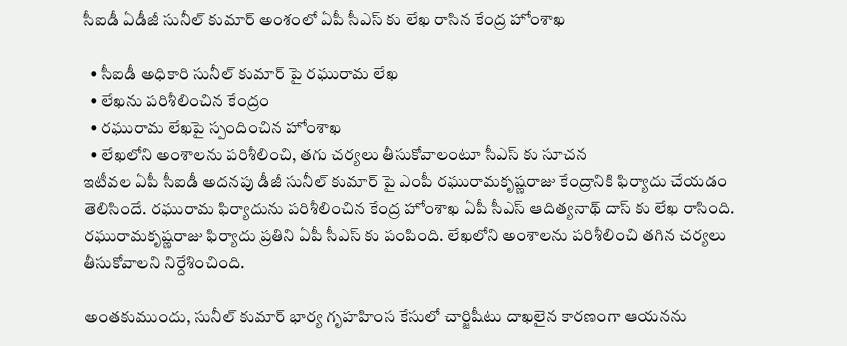సీఐడీ ఏడీజీ సునీల్ కుమార్ అంశంలో ఏపీ సీఎస్ కు లేఖ రాసిన కేంద్ర హోంశాఖ

  • సీఐడీ అధికారి సునీల్ కుమార్ పై రఘురామ లేఖ
  • లేఖను పరిశీలించిన కేంద్రం
  • రఘురామ లేఖపై స్పందించిన హోంశాఖ
  • లేఖలోని అంశాలను పరిశీలించి, తగు చర్యలు తీసుకోవాలంటూ సీఎస్ కు సూచన
ఇటీవల ఏపీ సీఐడీ అదనపు డీజీ సునీల్ కుమార్ పై ఎంపీ రఘురామకృష్ణరాజు కేంద్రానికి ఫిర్యాదు చేయడం తెలిసిందే. రఘురామ ఫిర్యాదును పరిశీలించిన కేంద్ర హోంశాఖ ఏపీ సీఎస్ ఆదిత్యనాథ్ దాస్ కు లేఖ రాసింది. రఘురామకృష్ణరాజు ఫిర్యాదు ప్రతిని ఏపీ సీఎస్ కు పంపింది. లేఖలోని అంశాలను పరిశీలించి తగిన చర్యలు తీసుకోవాలని నిర్దేశించింది.

అంతకుముందు, సునీల్ కుమార్ భార్య గృహహింస కేసులో చార్జిషీటు దాఖలైన కారణంగా ఆయనను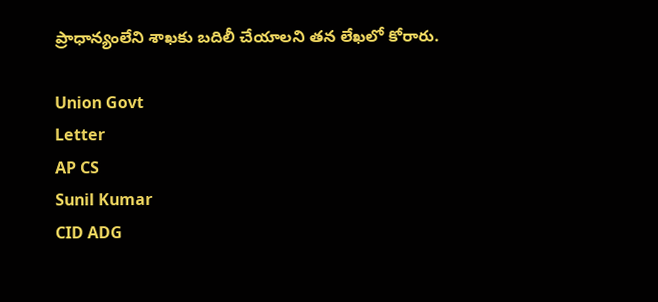ప్రాధాన్యంలేని శాఖకు బదిలీ చేయాలని తన లేఖలో కోరారు.

Union Govt
Letter
AP CS
Sunil Kumar
CID ADG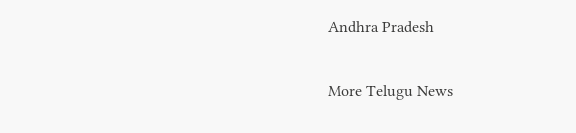Andhra Pradesh

More Telugu News